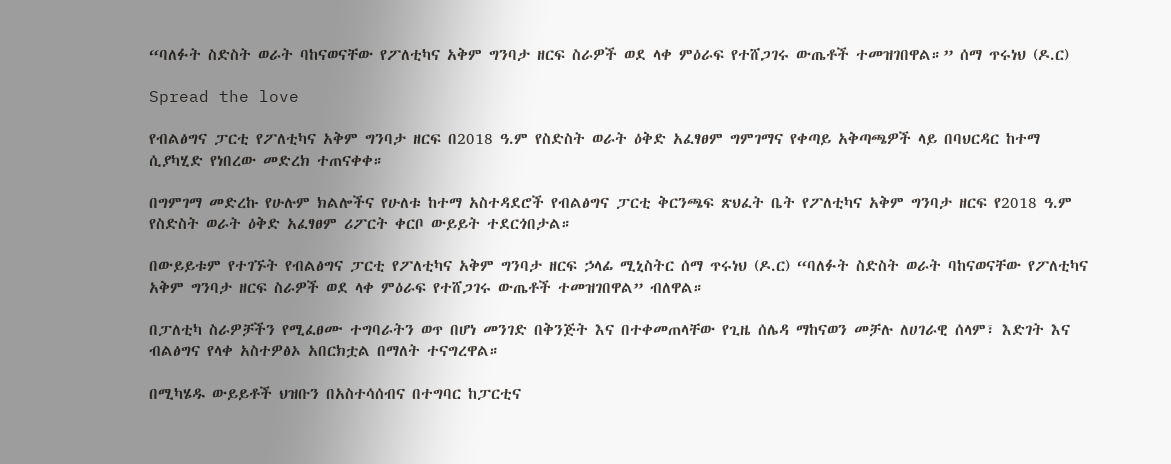“ባለፉት ስድስት ወራት ባከናወናቸው የፖለቲካና አቅም ግንባታ ዘርፍ ስራዎች ወደ ላቀ ምዕራፍ የተሸጋገሩ ውጤቶች ተመዝገበዋል።” ሰማ ጥሩነህ (ዶ.ር)

Spread the love

የብልፅግና ፓርቲ የፖለቲካና አቅም ግንባታ ዘርፍ በ2018 ዓ.ም የስድስት ወራት ዕቅድ አፈፃፀም ግምገማና የቀጣይ አቅጣጫዎች ላይ በባህርዳር ከተማ ሲያካሂድ የነበረው መድረክ ተጠናቀቀ።

በግምገማ መድረኩ የሁሉም ክልሎችና የሁለቱ ከተማ አስተዳደሮች የብልፅግና ፓርቲ ቅርንጫፍ ጽህፈት ቤት የፖለቲካና አቅም ግንባታ ዘርፍ የ2018 ዓ.ም የስድስት ወራት ዕቅድ አፈፃፀም ሪፖርት ቀርቦ ውይይት ተደርጎበታል።

በውይይቱም የተገኙት የብልፅግና ፓርቲ የፖለቲካና አቅም ግንባታ ዘርፍ ኃላፊ ሚኒስትር ሰማ ጥሩነህ (ዶ.ር) “ባለፉት ስድስት ወራት ባከናወናቸው የፖለቲካና አቅም ግንባታ ዘርፍ ስራዎች ወደ ላቀ ምዕራፍ የተሸጋገሩ ውጤቶች ተመዝገበዋል” ብለዋል።

በፓለቲካ ስራዎቻችን የሚፈፀሙ ተግባራትን ወጥ በሆነ መንገድ በቅንጅት እና በተቀመጠላቸው የጊዜ ሰሌዳ ማከናወን መቻሉ ለሀገራዊ ሰላም፣ እድገት እና ብልፅግና የላቀ አስተዎፅኦ አበርክቷል በማለት ተናግረዋል።

በሚካሄዱ ውይይቶች ህዝቡን በአስተሳሰብና በተግባር ከፓርቲና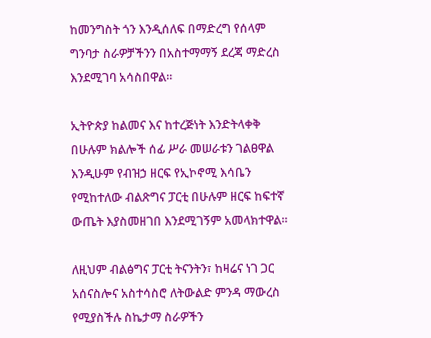ከመንግስት ጎን እንዲሰለፍ በማድረግ የሰላም ግንባታ ስራዎቻችንን በአስተማማኝ ደረጃ ማድረስ እንደሚገባ አሳስበዋል።

ኢትዮጵያ ከልመና እና ከተረጅነት እንድትላቀቅ በሁሉም ክልሎች ሰፊ ሥራ መሠራቱን ገልፀዋል እንዲሁም የብዝኃ ዘርፍ የኢኮኖሚ እሳቤን የሚከተለው ብልጽግና ፓርቲ በሁሉም ዘርፍ ከፍተኛ ውጤት እያስመዘገበ እንደሚገኝም አመላክተዋል።

ለዚህም ብልፅግና ፓርቲ ትናንትን፣ ከዛሬና ነገ ጋር አሰናስሎና አስተሳስሮ ለትውልድ ምንዳ ማውረስ የሚያስችሉ ስኬታማ ስራዎችን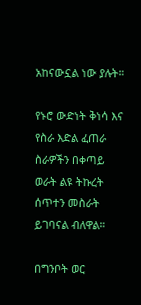አከናውኗል ነው ያሉት።

የኑሮ ውድነት ቅነሳ እና የስራ እድል ፈጠራ ስራዎችን በቀጣይ ወራት ልዩ ትኩረት ሰጥተን መስራት ይገባናል ብለዋል።

በግንቦት ወር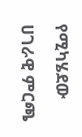የሚካሄደው ሀገራዊ ምርጫ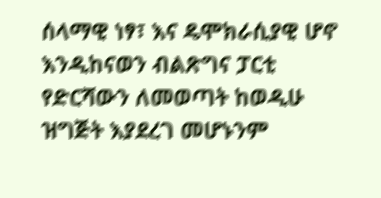ሰላማዊ ነፃ፣ እና ዴሞክራሲያዊ ሆኖ እንዲከናወን ብልጽግና ፓርቲ የድርሻውን ለመወጣት ከወዲሁ ዝግጅት እያደረገ መሆኑንም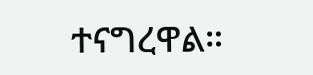ተናግረዋል።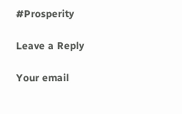#Prosperity

Leave a Reply

Your email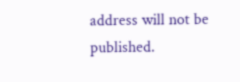address will not be published.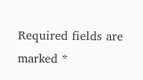Required fields are marked *